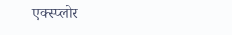एक्स्प्लोर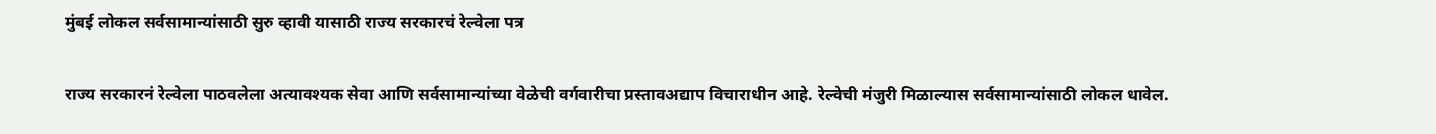मुंबई लोकल सर्वसामान्यांसाठी सुरु व्हावी यासाठी राज्य सरकारचं रेल्वेला पत्र

राज्य सरकारनं रेल्वेला पाठवलेला अत्यावश्यक सेवा आणि सर्वसामान्यांच्या वेळेची वर्गवारीचा प्रस्तावअद्याप विचाराधीन आहे. रेल्वेची मंजुरी मिळाल्यास सर्वसामान्यांसाठी लोकल धावेल.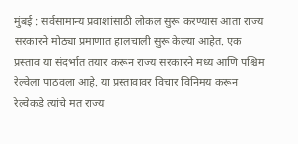मुंबई : सर्वसामान्य प्रवाशांसाठी लोकल सुरू करण्यास आता राज्य सरकारने मोठ्या प्रमाणात हालचाली सुरू केल्या आहेत. एक प्रस्ताव या संदर्भात तयार करून राज्य सरकारने मध्य आणि पश्चिम रेल्वेला पाठवला आहे. या प्रस्तावावर विचार विनिमय करून रेल्वेकडे त्यांचे मत राज्य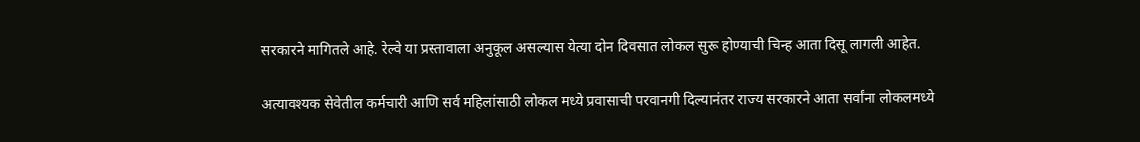सरकारने मागितले आहे. रेल्वे या प्रस्तावाला अनुकूल असल्यास येत्या दोन दिवसात लोकल सुरू होण्याची चिन्ह आता दिसू लागली आहेत.

अत्यावश्यक सेवेतील कर्मचारी आणि सर्व महिलांसाठी लोकल मध्ये प्रवासाची परवानगी दिल्यानंतर राज्य सरकारने आता सर्वांना लोकलमध्ये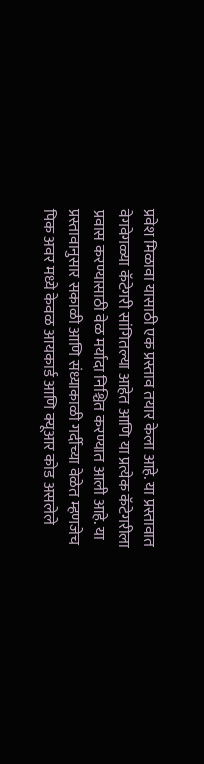प्रवेश मिळावा यासाठी एक प्रस्ताव तयार केला आहे. या प्रस्तावात वेगवेगळ्या कॅटेगरी सांगितल्या आहेत आणि या प्रत्येक कॅटेगरीला प्रवास करण्यासाठी वेळ मर्यादा निश्चित करण्यात आली आहे. या प्रस्तावानुसार सकाळी आणि संध्याकाळी गर्दीच्या वेळेत म्हणजेच पिक अवर मध्ये केवळ आयकार्ड आणि क्यूआर कोड असलेले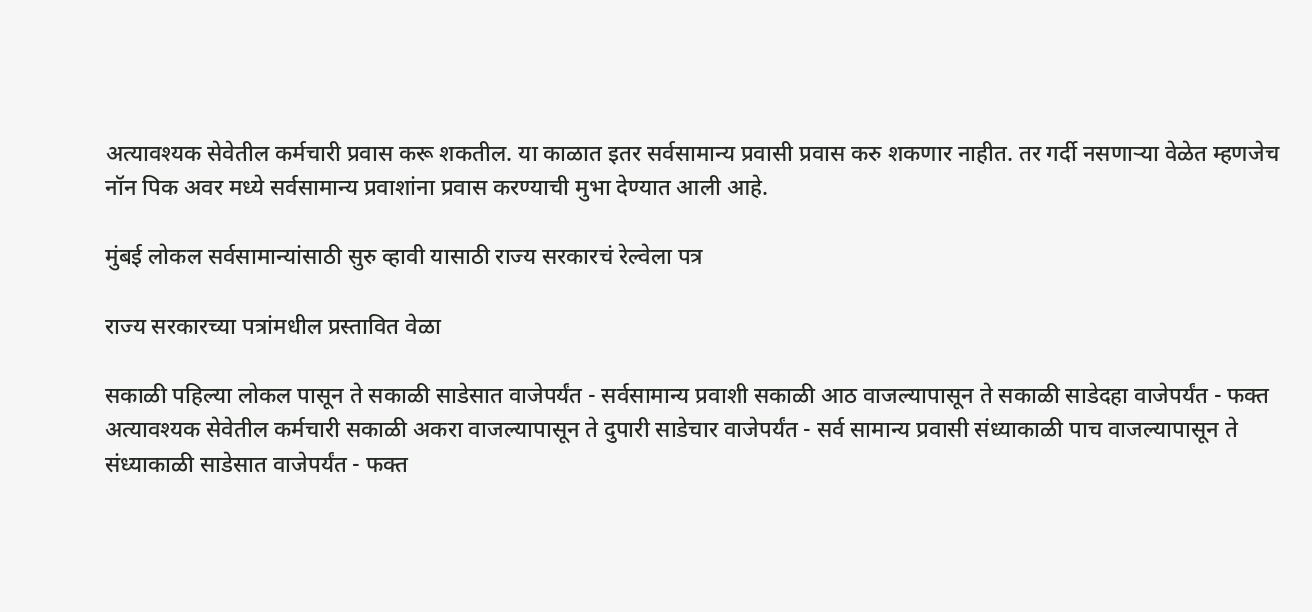अत्यावश्यक सेवेतील कर्मचारी प्रवास करू शकतील. या काळात इतर सर्वसामान्य प्रवासी प्रवास करु शकणार नाहीत. तर गर्दी नसणाऱ्या वेळेत म्हणजेच नॉन पिक अवर मध्ये सर्वसामान्य प्रवाशांना प्रवास करण्याची मुभा देण्यात आली आहे.

मुंबई लोकल सर्वसामान्यांसाठी सुरु व्हावी यासाठी राज्य सरकारचं रेल्वेला पत्र

राज्य सरकारच्या पत्रांमधील प्रस्तावित वेळा

सकाळी पहिल्या लोकल पासून ते सकाळी साडेसात वाजेपर्यंत - सर्वसामान्य प्रवाशी सकाळी आठ वाजल्यापासून ते सकाळी साडेदहा वाजेपर्यंत - फक्त अत्यावश्यक सेवेतील कर्मचारी सकाळी अकरा वाजल्यापासून ते दुपारी साडेचार वाजेपर्यंत - सर्व सामान्य प्रवासी संध्याकाळी पाच वाजल्यापासून ते संध्याकाळी साडेसात वाजेपर्यंत - फक्त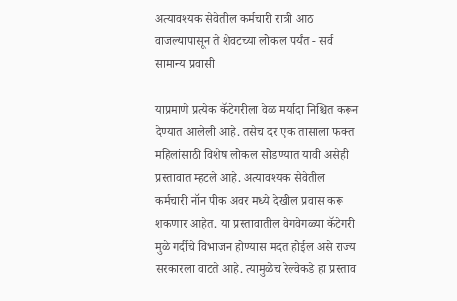अत्यावश्यक सेवेतील कर्मचारी रात्री आठ वाजल्यापासून ते शेवटच्या लोकल पर्यंत - सर्व सामान्य प्रवासी

याप्रमाणे प्रत्येक कॅटेगरीला वेळ मर्यादा निश्चित करून देण्यात आलेली आहे. तसेच दर एक तासाला फक्त महिलांसाठी विशेष लोकल सोडण्यात यावी असेही प्रस्तावात म्हटले आहे. अत्यावश्यक सेवेतील कर्मचारी नॉन पीक अवर मध्ये देखील प्रवास करू शकणार आहेत. या प्रस्तावातील वेगवेगळ्या कॅटेगरी मुळे गर्दीचे विभाजन होण्यास मदत होईल असे राज्य सरकारला वाटते आहे. त्यामुळेच रेल्वेकडे हा प्रस्ताव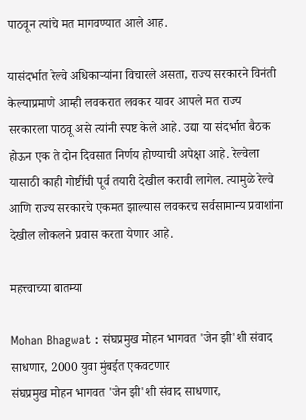पाठवून त्यांचे मत मागवण्यात आले आह.

यासंदर्भात रेल्वे अधिकाऱ्यांना विचारले असता, राज्य सरकारने विनंती केल्याप्रमाणे आम्ही लवकरात लवकर यावर आपले मत राज्य सरकारला पाठवू असे त्यांनी स्पष्ट केले आहे. उद्या या संदर्भात बैठक होऊन एक ते दोन दिवसात निर्णय होण्याची अपेक्षा आहे. रेल्वेला यासाठी काही गोष्टींची पूर्व तयारी देखील करावी लागेल. त्यामुळे रेल्वे आणि राज्य सरकारचे एकमत झाल्यास लवकरच सर्वसामान्य प्रवाशांना देखील लोकलने प्रवास करता येणार आहे.

महत्त्वाच्या बातम्या

Mohan Bhagwat : संघप्रमुख मोहन भागवत 'जेन झी'शी संवाद साधणार, 2000 युवा मुंबईत एकवटणार
संघप्रमुख मोहन भागवत 'जेन झी'शी संवाद साधणार,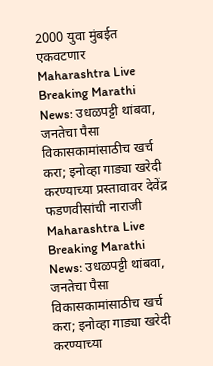2000 युवा मुंबईत एकवटणार
Maharashtra Live Breaking Marathi News: उधळपट्टी थांबवा, जनतेचा पैसा विकासकामांसाठीच खर्च करा; इनोव्हा गाड्या खरेदी करण्याच्या प्रस्तावावर देवेंद्र फडणवीसांची नाराजी
Maharashtra Live Breaking Marathi News: उधळपट्टी थांबवा, जनतेचा पैसा विकासकामांसाठीच खर्च करा; इनोव्हा गाड्या खरेदी करण्याच्या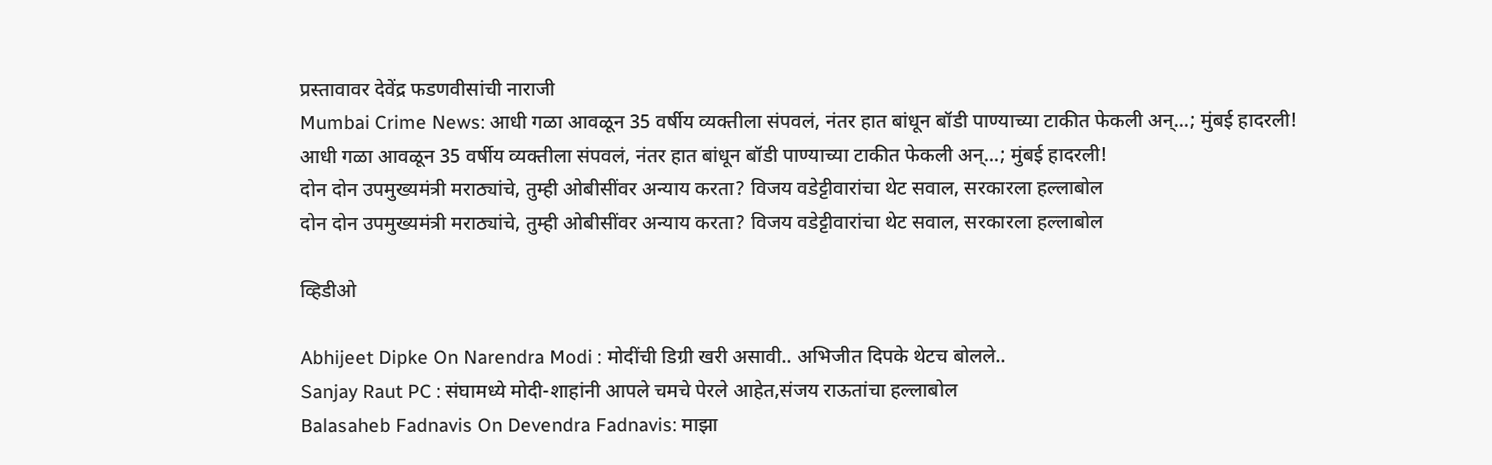प्रस्तावावर देवेंद्र फडणवीसांची नाराजी
Mumbai Crime News: आधी गळा आवळून 35 वर्षीय व्यक्तीला संपवलं, नंतर हात बांधून बॉडी पाण्याच्या टाकीत फेकली अन्...; मुंबई हादरली!
आधी गळा आवळून 35 वर्षीय व्यक्तीला संपवलं, नंतर हात बांधून बॉडी पाण्याच्या टाकीत फेकली अन्...; मुंबई हादरली!
दोन दोन उपमुख्यमंत्री मराठ्यांचे, तुम्ही ओबीसींवर अन्याय करता? विजय वडेट्टीवारांचा थेट सवाल, सरकारला हल्लाबोल
दोन दोन उपमुख्यमंत्री मराठ्यांचे, तुम्ही ओबीसींवर अन्याय करता? विजय वडेट्टीवारांचा थेट सवाल, सरकारला हल्लाबोल

व्हिडीओ

Abhijeet Dipke On Narendra Modi : मोदींची डिग्री खरी असावी.. अभिजीत दिपके थेटच बोलले..
Sanjay Raut PC : संघामध्ये मोदी-शाहांनी आपले चमचे पेरले आहेत,संजय राऊतांचा हल्लाबोल
Balasaheb Fadnavis On Devendra Fadnavis: माझा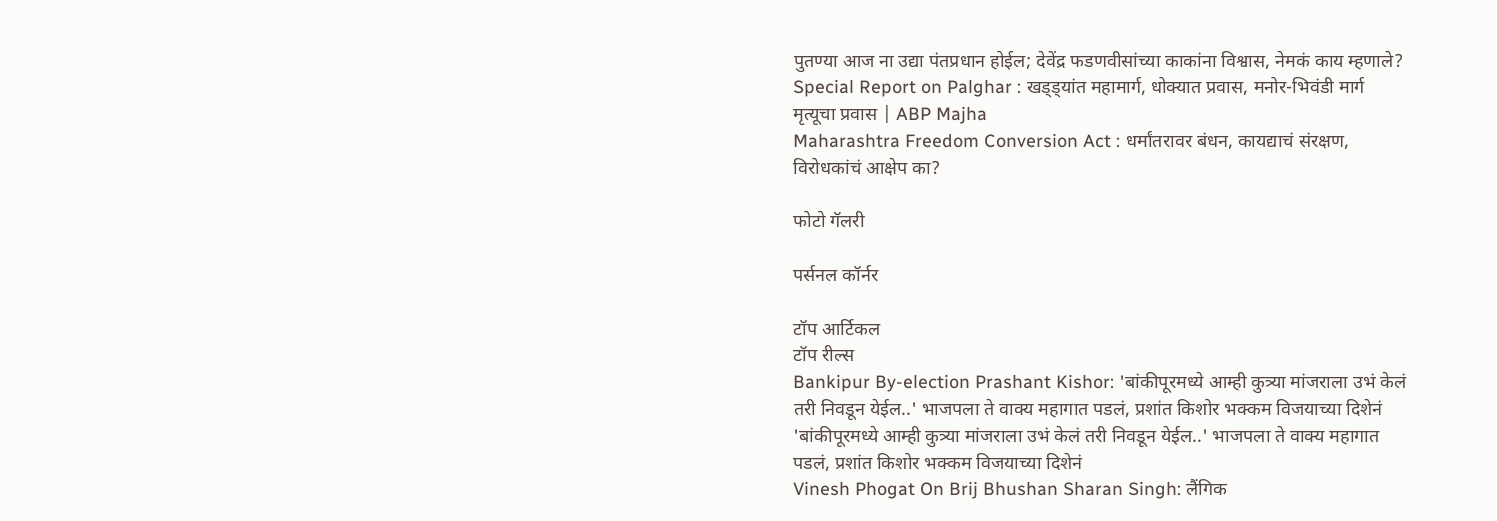पुतण्या आज ना उद्या पंतप्रधान होईल; देवेंद्र फडणवीसांच्या काकांना विश्वास, नेमकं काय म्हणाले?
Special Report on Palghar : खड्ड्यांत महामार्ग, धोक्यात प्रवास, मनोर-भिवंडी मार्ग मृत्यूचा प्रवास | ABP Majha
Maharashtra Freedom Conversion Act : धर्मांतरावर बंधन, कायद्याचं संरक्षण, विरोधकांचं आक्षेप का?

फोटो गॅलरी

पर्सनल कॉर्नर

टॉप आर्टिकल
टॉप रील्स
Bankipur By-election Prashant Kishor: 'बांकीपूरमध्ये आम्ही कुत्र्या मांजराला उभं केलं तरी निवडून येईल..' भाजपला ते वाक्य महागात पडलं, प्रशांत किशोर भक्कम विजयाच्या दिशेनं
'बांकीपूरमध्ये आम्ही कुत्र्या मांजराला उभं केलं तरी निवडून येईल..' भाजपला ते वाक्य महागात पडलं, प्रशांत किशोर भक्कम विजयाच्या दिशेनं
Vinesh Phogat On Brij Bhushan Sharan Singh: लैंगिक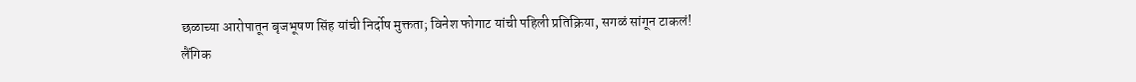छळाच्या आरोपातून बृजभूषण सिंह यांची निर्दोष मुक्तता; विनेश फोगाट यांची पहिली प्रतिक्रिया, सगळं सांगून टाकलं!
लैंगिक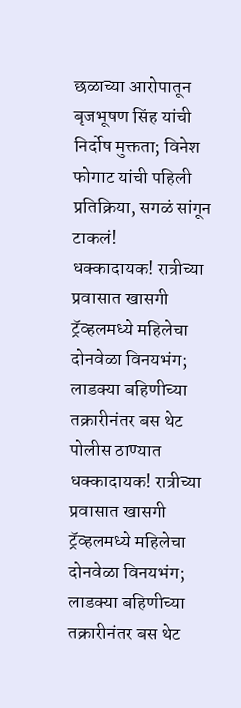छळाच्या आरोपातून बृजभूषण सिंह यांची निर्दोष मुक्तता; विनेश फोगाट यांची पहिली प्रतिक्रिया, सगळं सांगून टाकलं!
धक्कादायक! रात्रीच्या प्रवासात खासगी ट्रॅव्हलमध्ये महिलेचा दोनवेळा विनयभंग; लाडक्या बहिणीच्या तक्रारीनंतर बस थेट पोलीस ठाण्यात
धक्कादायक! रात्रीच्या प्रवासात खासगी ट्रॅव्हलमध्ये महिलेचा दोनवेळा विनयभंग; लाडक्या बहिणीच्या तक्रारीनंतर बस थेट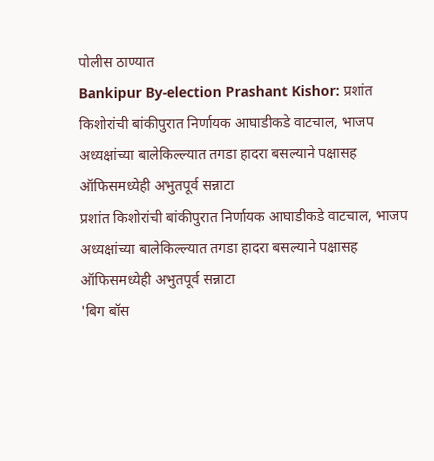पोलीस ठाण्यात
Bankipur By-election Prashant Kishor: प्रशांत किशोरांची बांकीपुरात निर्णायक आघाडीकडे वाटचाल, भाजप अध्यक्षांच्या बालेकिल्ल्यात तगडा हादरा बसल्याने पक्षासह ऑफिसमध्येही अभुतपूर्व सन्नाटा
प्रशांत किशोरांची बांकीपुरात निर्णायक आघाडीकडे वाटचाल, भाजप अध्यक्षांच्या बालेकिल्ल्यात तगडा हादरा बसल्याने पक्षासह ऑफिसमध्येही अभुतपूर्व सन्नाटा
'बिग बॉस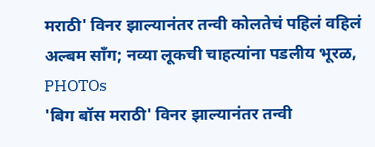मराठी' विनर झाल्यानंतर तन्वी कोलतेचं पहिलं वहिलं अल्बम साँग; नव्या लूकची चाहत्यांना पडलीय भूरळ, PHOTOs
'बिग बॉस मराठी' विनर झाल्यानंतर तन्वी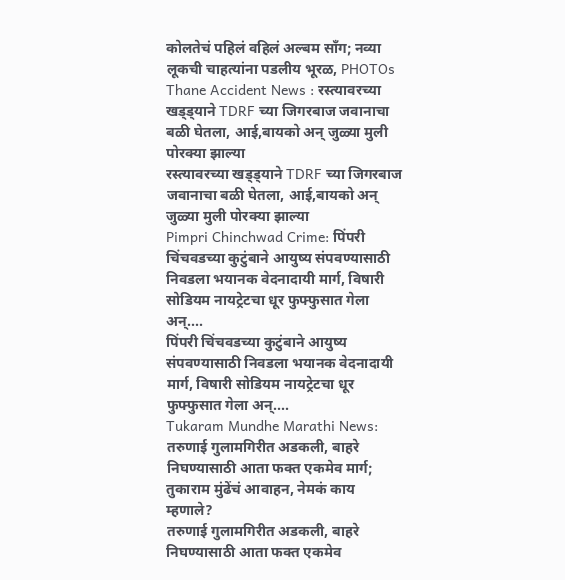कोलतेचं पहिलं वहिलं अल्बम साँग; नव्या लूकची चाहत्यांना पडलीय भूरळ, PHOTOs
Thane Accident News : रस्त्यावरच्या खड्ड्याने TDRF च्या जिगरबाज जवानाचा बळी घेतला, आई,बायको अन् जुळ्या मुली पोरक्या झाल्या
रस्त्यावरच्या खड्ड्याने TDRF च्या जिगरबाज जवानाचा बळी घेतला, आई,बायको अन् जुळ्या मुली पोरक्या झाल्या
Pimpri Chinchwad Crime: पिंपरी चिंचवडच्या कुटुंबाने आयुष्य संपवण्यासाठी निवडला भयानक वेदनादायी मार्ग, विषारी सोडियम नायट्रेटचा धूर फुफ्फुसात गेला अन्....
पिंपरी चिंचवडच्या कुटुंबाने आयुष्य संपवण्यासाठी निवडला भयानक वेदनादायी मार्ग, विषारी सोडियम नायट्रेटचा धूर फुफ्फुसात गेला अन्....
Tukaram Mundhe Marathi News: तरुणाई गुलामगिरीत अडकली, बाहरे निघण्यासाठी आता फक्त एकमेव मार्ग; तुकाराम मुंढेंचं आवाहन, नेमकं काय म्हणाले?
तरुणाई गुलामगिरीत अडकली, बाहरे निघण्यासाठी आता फक्त एकमेव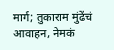मार्ग; तुकाराम मुंढेंचं आवाहन, नेमकं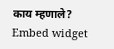काय म्हणाले?
Embed widget